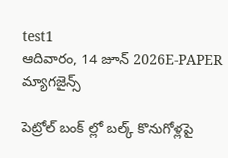test1
ఆదివారం, 14 జూన్ 2026E-PAPER
మ్యాగజైన్స్

పెట్రోల్ బంక్ ల్లో బల్క్ కొనుగోళ్లపై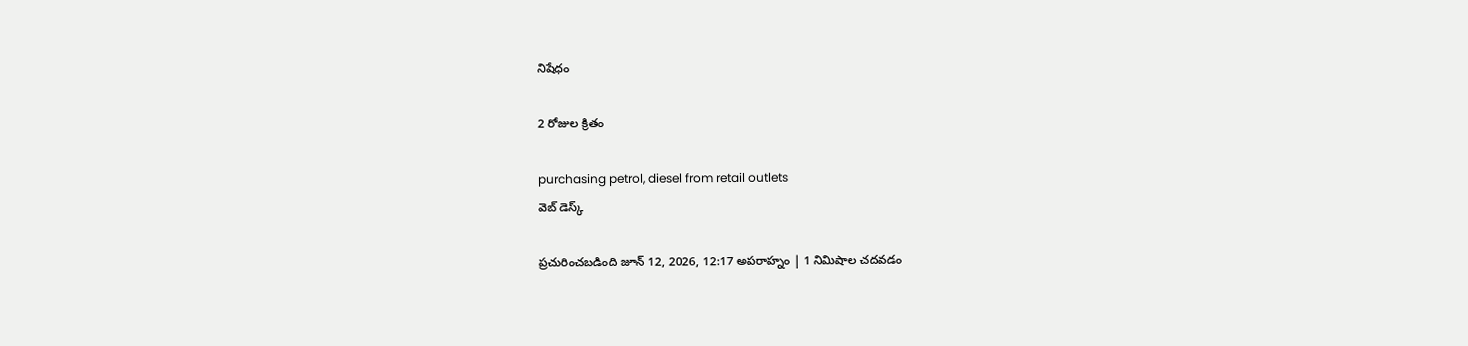నిషేధం

2 రోజుల క్రితం

purchasing petrol, diesel from retail outlets
వెబ్ డెస్క్

ప్రచురించబడింది జూన్ 12, 2026, 12:17 అపరాహ్నం | 1 నిమిషాల చదవడం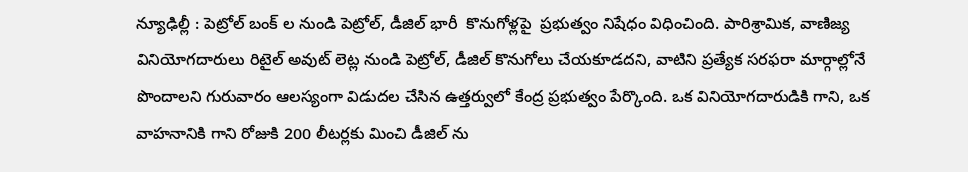న్యూఢిల్లీ : పెట్రోల్ బంక్ ల నుండి పెట్రోల్, డీజిల్ భారీ  కొనుగోళ్లపై  ప్రభుత్వం నిషేధం విధించింది. పారిశ్రామిక, వాణిజ్య వినియోగదారులు రిటైల్ అవుట్ లెట్ల నుండి పెట్రోల్, డీజిల్ కొనుగోలు చేయకూడదని, వాటిని ప్రత్యేక సరఫరా మార్గాల్లోనే పొందాలని గురువారం ఆలస్యంగా విడుదల చేసిన ఉత్తర్వులో కేంద్ర ప్రభుత్వం పేర్కొంది. ఒక వినియోగదారుడికి గాని, ఒక వాహనానికి గాని రోజుకి 200 లీటర్లకు మించి డీజిల్ ను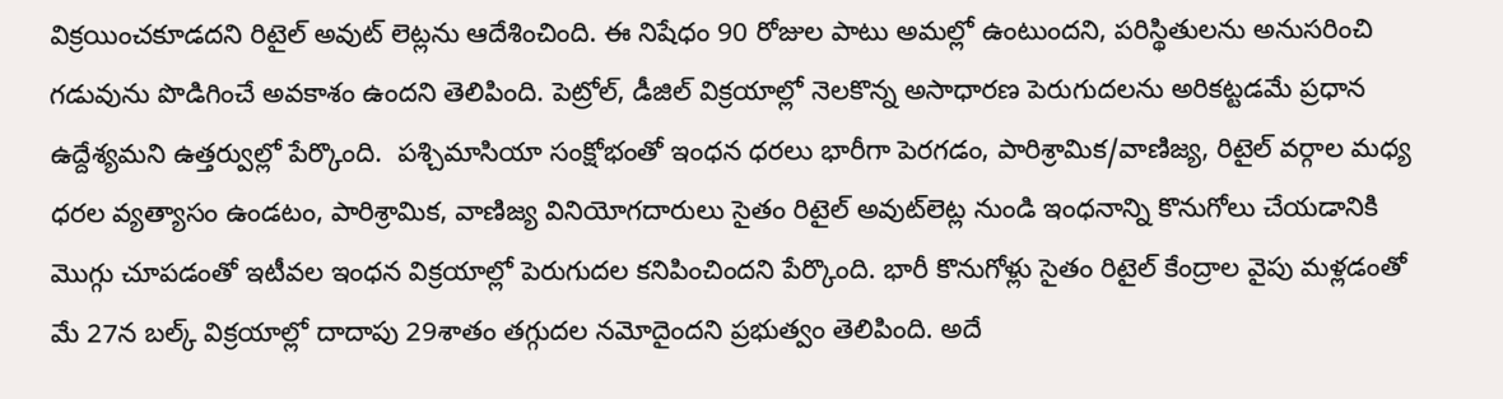విక్రయించకూడదని రిటైల్ అవుట్ లెట్లను ఆదేశించింది. ఈ నిషేధం 90 రోజుల పాటు అమల్లో ఉంటుందని, పరిస్థితులను అనుసరించి గడువును పొడిగించే అవకాశం ఉందని తెలిపింది. పెట్రోల్, డీజిల్ విక్రయాల్లో నెలకొన్న అసాధారణ పెరుగుదలను అరికట్టడమే ప్రధాన ఉద్దేశ్యమని ఉత్తర్వుల్లో పేర్కొంది.  పశ్చిమాసియా సంక్షోభంతో ఇంధన ధరలు భారీగా పెరగడం, పారిశ్రామిక/వాణిజ్య, రిటైల్ వర్గాల మధ్య ధరల వ్యత్యాసం ఉండటం, పారిశ్రామిక, వాణిజ్య వినియోగదారులు సైతం రిటైల్ అవుట్‌లెట్ల నుండి ఇంధనాన్ని కొనుగోలు చేయడానికి మొగ్గు చూపడంతో ఇటీవల ఇంధన విక్రయాల్లో పెరుగుదల కనిపించిందని పేర్కొంది. భారీ కొనుగోళ్లు సైతం రిటైల్ కేంద్రాల వైపు మళ్లడంతో మే 27న బల్క్ విక్రయాల్లో దాదాపు 29శాతం తగ్గుదల నమోదైందని ప్రభుత్వం తెలిపింది. అదే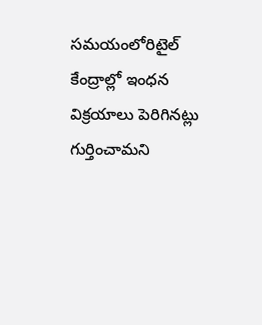సమయంలోరిటైల్ కేంద్రాల్లో ఇంధన విక్రయాలు పెరిగినట్లు గుర్తించామని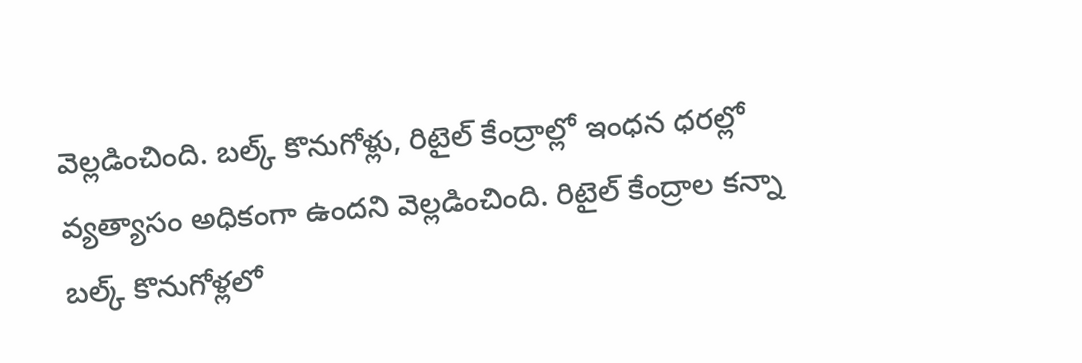వెల్లడించింది. బల్క్ కొనుగోళ్లు, రిటైల్ కేంద్రాల్లో ఇంధన ధరల్లో వ్యత్యాసం అధికంగా ఉందని వెల్లడించింది. రిటైల్ కేంద్రాల కన్నా బల్క్ కొనుగోళ్లలో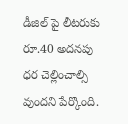డీజిల్ పై లీటరుకు రూ.40 అదనపు ధర చెల్లించాల్సి వుందని పేర్కొంది.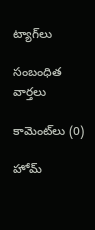ట్యాగ్‌లు

సంబంధిత వార్తలు

కామెంట్‌లు (0)

హోమ్